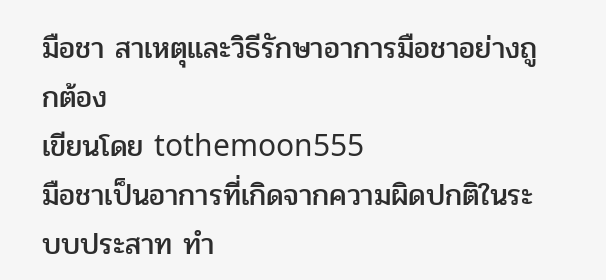มือชา สาเหตุและวิธีรักษาอาการมือชาอย่างถูกต้อง
เขียนโดย tothemoon555
มือชาเป็นอาการที่เกิดจากความผิดปกติในระบบประสาท ทำ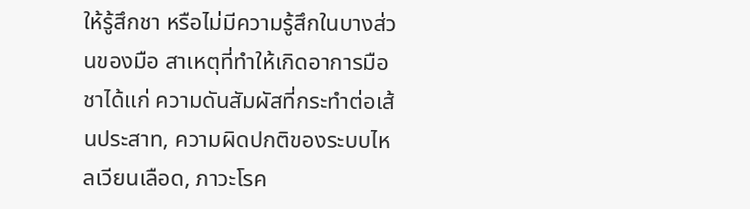ให้รู้สึกชา หรือไม่มีความรู้สึกในบางส่วนของมือ สาเหตุที่ทำให้เกิดอาการมือชาได้แก่ ความดันสัมผัสที่กระทำต่อเส้นประสาท, ความผิดปกติของระบบไหลเวียนเลือด, ภาวะโรค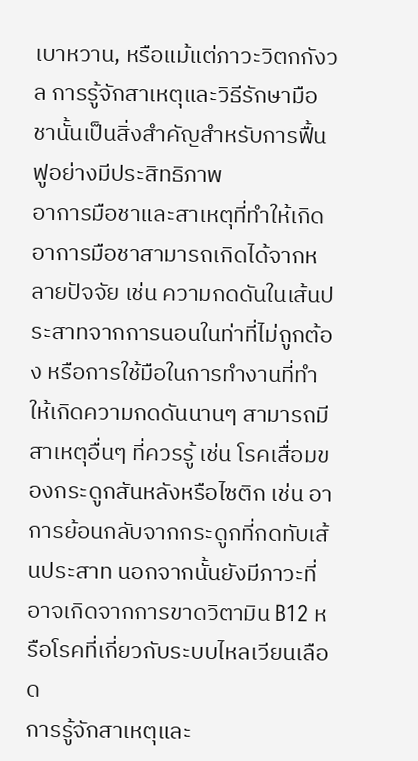เบาหวาน, หรือแม้แต่ภาวะวิตกกังวล การรู้จักสาเหตุและวิธีรักษามือชานั้นเป็นสิ่งสำคัญสำหรับการฟื้นฟูอย่างมีประสิทธิภาพ
อาการมือชาและสาเหตุที่ทำให้เกิด
อาการมือชาสามารถเกิดได้จากหลายปัจจัย เช่น ความกดดันในเส้นประสาทจากการนอนในท่าที่ไม่ถูกต้อง หรือการใช้มือในการทำงานที่ทำให้เกิดความกดดันนานๆ สามารถมีสาเหตุอื่นๆ ที่ควรรู้ เช่น โรคเสื่อมของกระดูกสันหลังหรือไซติก เช่น อาการย้อนกลับจากกระดูกที่กดทับเส้นประสาท นอกจากนั้นยังมีภาวะที่อาจเกิดจากการขาดวิตามิน B12 หรือโรคที่เกี่ยวกับระบบไหลเวียนเลือด
การรู้จักสาเหตุและ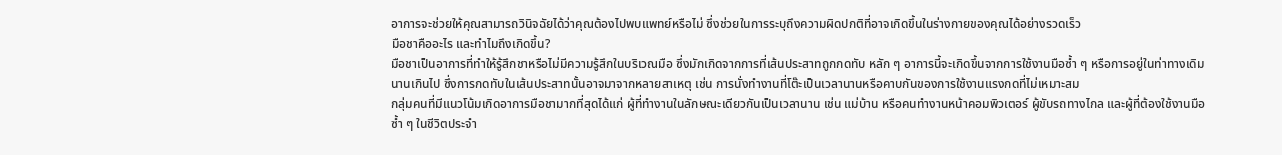อาการจะช่วยให้คุณสามารถวินิจฉัยได้ว่าคุณต้องไปพบแพทย์หรือไม่ ซึ่งช่วยในการระบุถึงความผิดปกติที่อาจเกิดขึ้นในร่างกายของคุณได้อย่างรวดเร็ว
มือชาคืออะไร และทำไมถึงเกิดขึ้น?
มือชาเป็นอาการที่ทำให้รู้สึกชาหรือไม่มีความรู้สึกในบริเวณมือ ซึ่งมักเกิดจากการที่เส้นประสาทถูกกดทับ หลัก ๆ อาการนี้จะเกิดขึ้นจากการใช้งานมือซ้ำ ๆ หรือการอยู่ในท่าทางเดิมนานเกินไป ซึ่งการกดทับในเส้นประสาทนั้นอาจมาจากหลายสาเหตุ เช่น การนั่งทำงานที่โต๊ะเป็นเวลานานหรือคาบกันของการใช้งานแรงกดที่ไม่เหมาะสม
กลุ่มคนที่มีแนวโน้มเกิดอาการมือชามากที่สุดได้แก่ ผู้ที่ทำงานในลักษณะเดียวกันเป็นเวลานาน เช่น แม่บ้าน หรือคนทำงานหน้าคอมพิวเตอร์ ผู้ขับรถทางไกล และผู้ที่ต้องใช้งานมือซ้ำ ๆ ในชีวิตประจำ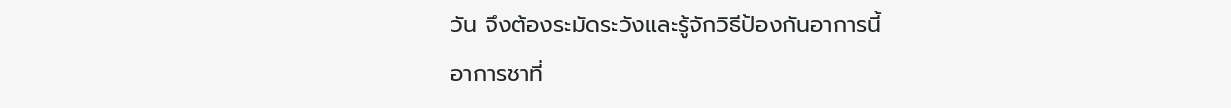วัน จึงต้องระมัดระวังและรู้จักวิธีป้องกันอาการนี้
อาการชาที่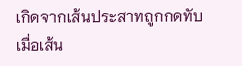เกิดจากเส้นประสาทถูกกดทับ
เมื่อเส้น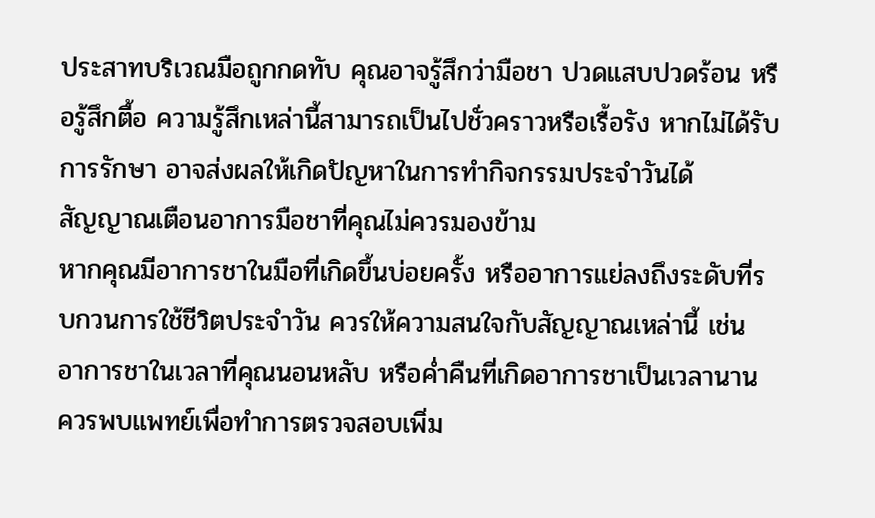ประสาทบริเวณมือถูกกดทับ คุณอาจรู้สึกว่ามือชา ปวดแสบปวดร้อน หรือรู้สึกตื้อ ความรู้สึกเหล่านี้สามารถเป็นไปชั่วคราวหรือเรื้อรัง หากไม่ได้รับการรักษา อาจส่งผลให้เกิดปัญหาในการทำกิจกรรมประจำวันได้
สัญญาณเตือนอาการมือชาที่คุณไม่ควรมองข้าม
หากคุณมีอาการชาในมือที่เกิดขึ้นบ่อยครั้ง หรืออาการแย่ลงถึงระดับที่รบกวนการใช้ชีวิตประจำวัน ควรให้ความสนใจกับสัญญาณเหล่านี้ เช่น อาการชาในเวลาที่คุณนอนหลับ หรือค่ำคืนที่เกิดอาการชาเป็นเวลานาน ควรพบแพทย์เพื่อทำการตรวจสอบเพิ่ม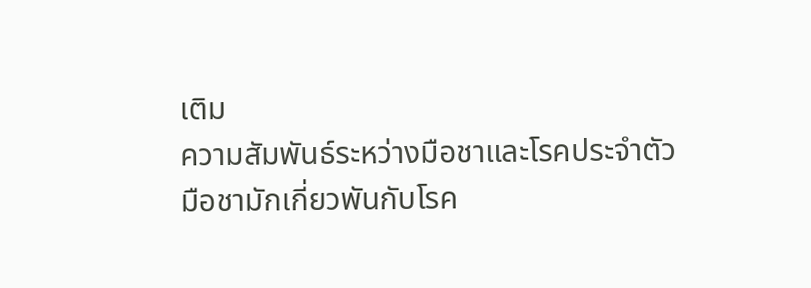เติม
ความสัมพันธ์ระหว่างมือชาและโรคประจำตัว
มือชามักเกี่ยวพันกับโรค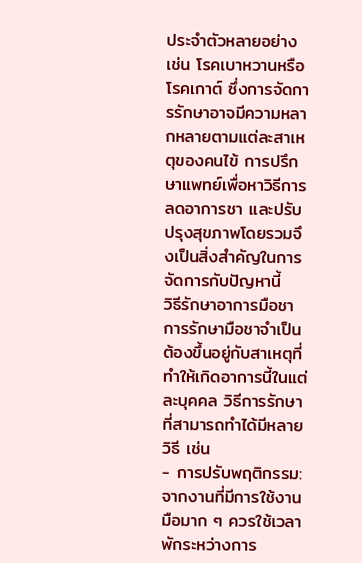ประจำตัวหลายอย่าง เช่น โรคเบาหวานหรือโรคเกาต์ ซึ่งการจัดการรักษาอาจมีความหลากหลายตามแต่ละสาเหตุของคนไข้ การปรึกษาแพทย์เพื่อหาวิธีการลดอาการชา และปรับปรุงสุขภาพโดยรวมจึงเป็นสิ่งสำคัญในการจัดการกับปัญหานี้
วิธีรักษาอาการมือชา
การรักษามือชาจำเป็นต้องขึ้นอยู่กับสาเหตุที่ทำให้เกิดอาการนี้ในแต่ละบุคคล วิธีการรักษาที่สามารถทำได้มีหลายวิธี เช่น
- การปรับพฤติกรรม: จากงานที่มีการใช้งานมือมาก ๆ ควรใช้เวลาพักระหว่างการ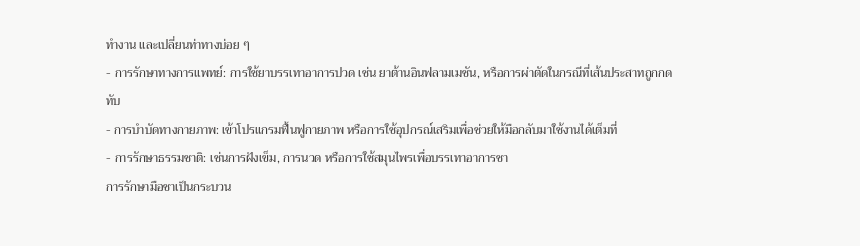ทำงาน และเปลี่ยนท่าทางบ่อย ๆ
- การรักษาทางการแพทย์: การใช้ยาบรรเทาอาการปวด เช่น ยาต้านอินฟลามเมชัน, หรือการผ่าตัดในกรณีที่เส้นประสาทถูกกดทับ
- การบำบัดทางกายภาพ: เข้าโปรแกรมฟื้นฟูกายภาพ หรือการใช้อุปกรณ์เสริมเพื่อช่วยให้มือกลับมาใช้งานได้เต็มที่
- การรักษาธรรมชาติ: เช่นการฝังเข็ม, การนวด หรือการใช้สมุนไพรเพื่อบรรเทาอาการชา
การรักษามือชาเป็นกระบวน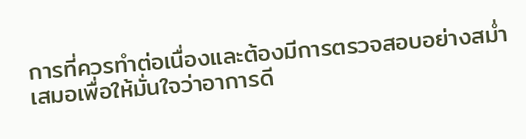การที่ควรทำต่อเนื่องและต้องมีการตรวจสอบอย่างสม่ำเสมอเพื่อให้มั่นใจว่าอาการดี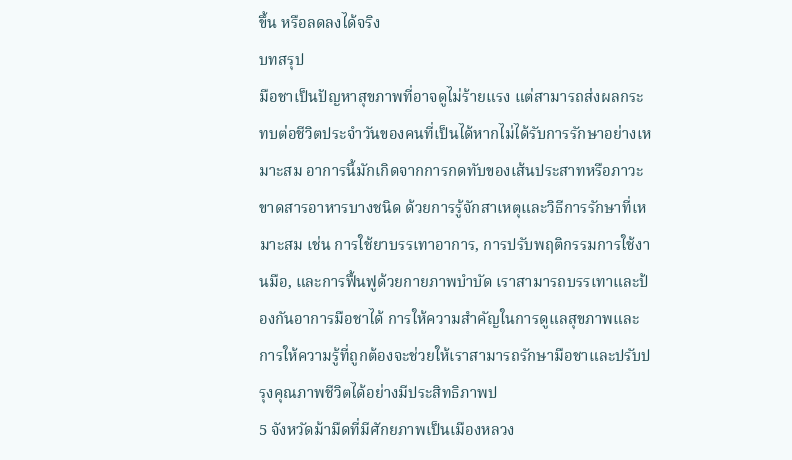ขึ้น หรือลดลงได้จริง
บทสรุป
มือชาเป็นปัญหาสุขภาพที่อาจดูไม่ร้ายแรง แต่สามารถส่งผลกระทบต่อชีวิตประจำวันของคนที่เป็นได้หากไม่ได้รับการรักษาอย่างเหมาะสม อาการนี้มักเกิดจากการกดทับของเส้นประสาทหรือภาวะขาดสารอาหารบางชนิด ด้วยการรู้จักสาเหตุและวิธีการรักษาที่เหมาะสม เช่น การใช้ยาบรรเทาอาการ, การปรับพฤติกรรมการใช้งานมือ, และการฟื้นฟูด้วยกายภาพบำบัด เราสามารถบรรเทาและป้องกันอาการมือชาได้ การให้ความสำคัญในการดูแลสุขภาพและการให้ความรู้ที่ถูกต้องจะช่วยให้เราสามารถรักษามือชาและปรับปรุงคุณภาพชีวิตได้อย่างมีประสิทธิภาพป
5 จังหวัดม้ามืดที่มีศักยภาพเป็นเมืองหลวง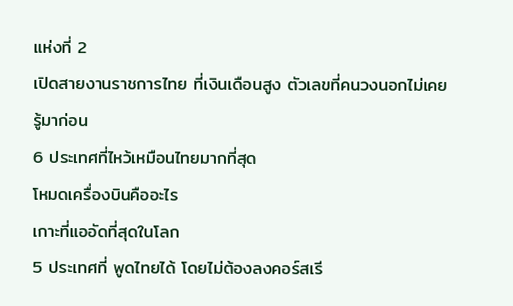แห่งที่ 2
เปิดสายงานราชการไทย ที่เงินเดือนสูง ตัวเลขที่คนวงนอกไม่เคยรู้มาก่อน
6 ประเทศที่ไหว้เหมือนไทยมากที่สุด
โหมดเครื่องบินคืออะไร
เกาะที่แออัดที่สุดในโลก
5 ประเทศที่ พูดไทยได้ โดยไม่ต้องลงคอร์สเรี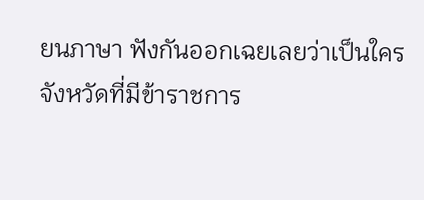ยนภาษา ฟังกันออกเฉยเลยว่าเป็นใคร
จังหวัดที่มีข้าราชการ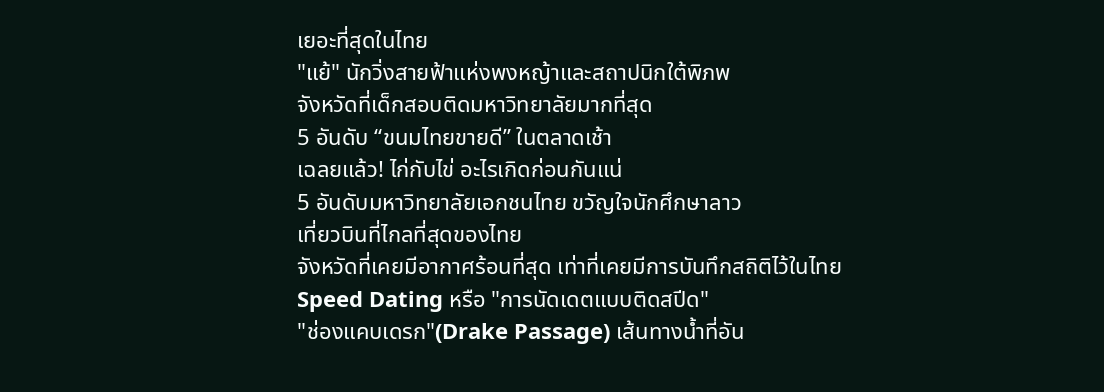เยอะที่สุดในไทย
"แย้" นักวิ่งสายฟ้าแห่งพงหญ้าและสถาปนิกใต้พิภพ
จังหวัดที่เด็กสอบติดมหาวิทยาลัยมากที่สุด
5 อันดับ “ขนมไทยขายดี” ในตลาดเช้า
เฉลยแล้ว! ไก่กับไข่ อะไรเกิดก่อนกันแน่
5 อันดับมหาวิทยาลัยเอกชนไทย ขวัญใจนักศึกษาลาว
เที่ยวบินที่ไกลที่สุดของไทย
จังหวัดที่เคยมีอากาศร้อนที่สุด เท่าที่เคยมีการบันทึกสถิติไว้ในไทย
Speed Dating หรือ "การนัดเดตแบบติดสปีด"
"ช่องแคบเดรก"(Drake Passage) เส้นทางน้ำที่อัน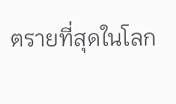ตรายที่สุดในโลก